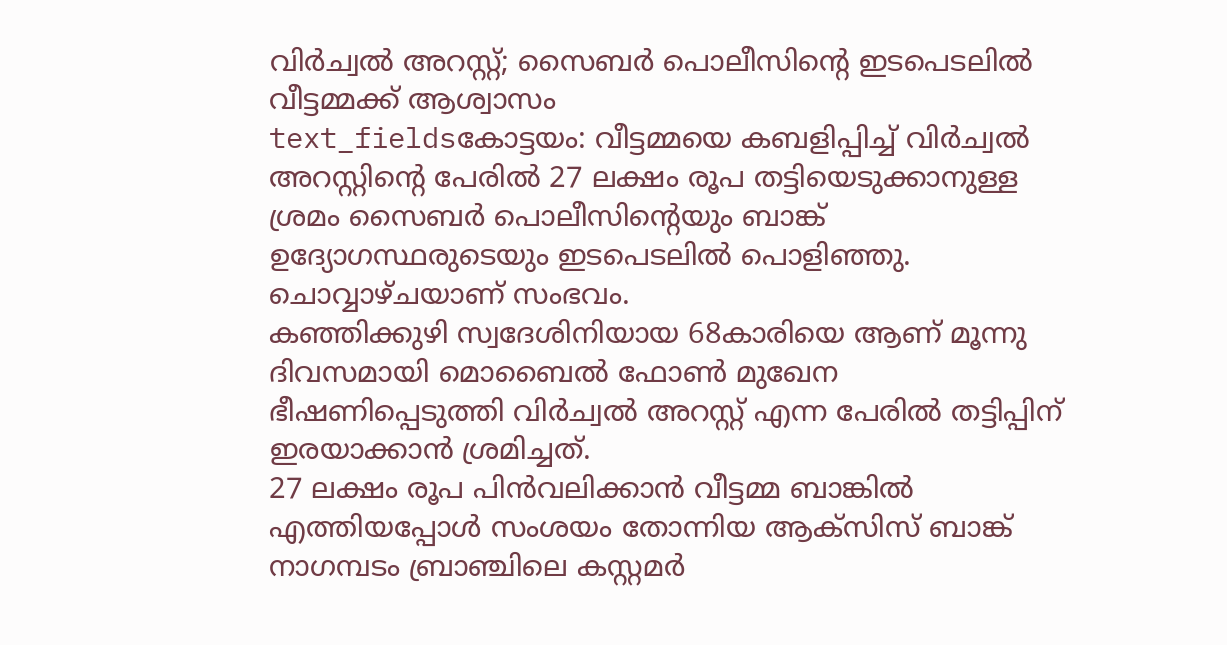വിർച്വൽ അറസ്റ്റ്; സൈബർ പൊലീസിന്റെ ഇടപെടലിൽ വീട്ടമ്മക്ക് ആശ്വാസം
text_fieldsകോട്ടയം: വീട്ടമ്മയെ കബളിപ്പിച്ച് വിർച്വൽ അറസ്റ്റിന്റെ പേരിൽ 27 ലക്ഷം രൂപ തട്ടിയെടുക്കാനുള്ള ശ്രമം സൈബർ പൊലീസിന്റെയും ബാങ്ക് ഉദ്യോഗസ്ഥരുടെയും ഇടപെടലിൽ പൊളിഞ്ഞു. ചൊവ്വാഴ്ചയാണ് സംഭവം.
കഞ്ഞിക്കുഴി സ്വദേശിനിയായ 68കാരിയെ ആണ് മൂന്നു ദിവസമായി മൊബൈൽ ഫോൺ മുഖേന ഭീഷണിപ്പെടുത്തി വിർച്വൽ അറസ്റ്റ് എന്ന പേരിൽ തട്ടിപ്പിന് ഇരയാക്കാൻ ശ്രമിച്ചത്.
27 ലക്ഷം രൂപ പിൻവലിക്കാൻ വീട്ടമ്മ ബാങ്കിൽ എത്തിയപ്പോൾ സംശയം തോന്നിയ ആക്സിസ് ബാങ്ക് നാഗമ്പടം ബ്രാഞ്ചിലെ കസ്റ്റമർ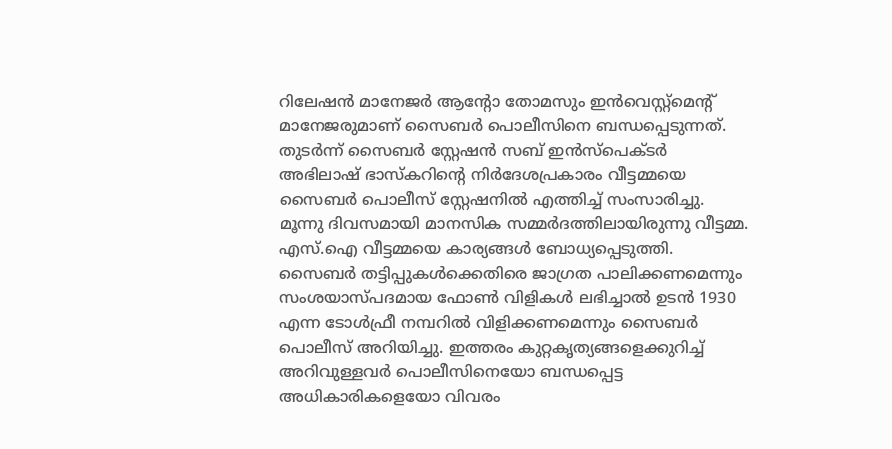റിലേഷൻ മാനേജർ ആന്റോ തോമസും ഇൻവെസ്റ്റ്മെന്റ് മാനേജരുമാണ് സൈബർ പൊലീസിനെ ബന്ധപ്പെടുന്നത്. തുടർന്ന് സൈബർ സ്റ്റേഷൻ സബ് ഇൻസ്പെക്ടർ അഭിലാഷ് ഭാസ്കറിന്റെ നിർദേശപ്രകാരം വീട്ടമ്മയെ സൈബർ പൊലീസ് സ്റ്റേഷനിൽ എത്തിച്ച് സംസാരിച്ചു.
മൂന്നു ദിവസമായി മാനസിക സമ്മർദത്തിലായിരുന്നു വീട്ടമ്മ. എസ്.ഐ വീട്ടമ്മയെ കാര്യങ്ങൾ ബോധ്യപ്പെടുത്തി. സൈബർ തട്ടിപ്പുകൾക്കെതിരെ ജാഗ്രത പാലിക്കണമെന്നും സംശയാസ്പദമായ ഫോൺ വിളികൾ ലഭിച്ചാൽ ഉടൻ 1930 എന്ന ടോൾഫ്രീ നമ്പറിൽ വിളിക്കണമെന്നും സൈബർ പൊലീസ് അറിയിച്ചു. ഇത്തരം കുറ്റകൃത്യങ്ങളെക്കുറിച്ച് അറിവുള്ളവർ പൊലീസിനെയോ ബന്ധപ്പെട്ട അധികാരികളെയോ വിവരം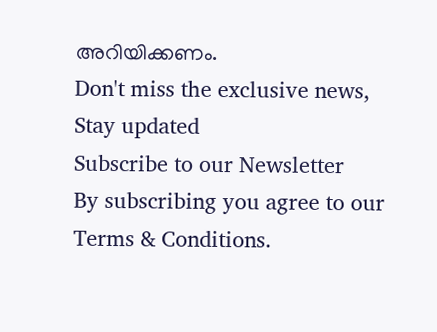അറിയിക്കണം.
Don't miss the exclusive news, Stay updated
Subscribe to our Newsletter
By subscribing you agree to our Terms & Conditions.